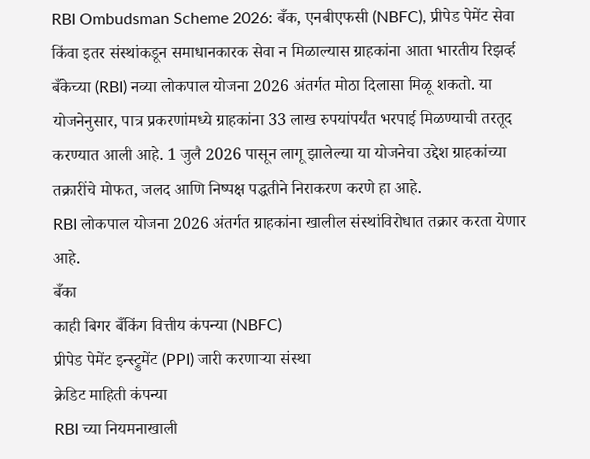RBI Ombudsman Scheme 2026: बँक, एनबीएफसी (NBFC), प्रीपेड पेमेंट सेवा किंवा इतर संस्थांकडून समाधानकारक सेवा न मिळाल्यास ग्राहकांना आता भारतीय रिझर्व्ह बँकेच्या (RBI) नव्या लोकपाल योजना 2026 अंतर्गत मोठा दिलासा मिळू शकतो. या योजनेनुसार, पात्र प्रकरणांमध्ये ग्राहकांना 33 लाख रुपयांपर्यंत भरपाई मिळण्याची तरतूद करण्यात आली आहे. 1 जुलै 2026 पासून लागू झालेल्या या योजनेचा उद्देश ग्राहकांच्या तक्रारींचे मोफत, जलद आणि निष्पक्ष पद्धतीने निराकरण करणे हा आहे.
RBI लोकपाल योजना 2026 अंतर्गत ग्राहकांना खालील संस्थांविरोधात तक्रार करता येणार आहे.
बँका
काही बिगर बँकिंग वित्तीय कंपन्या (NBFC)
प्रीपेड पेमेंट इन्स्ट्रुमेंट (PPI) जारी करणाऱ्या संस्था
क्रेडिट माहिती कंपन्या
RBI च्या नियमनाखाली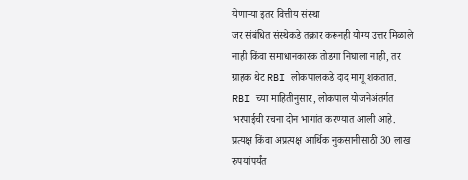येणाऱ्या इतर वित्तीय संस्था
जर संबंधित संस्थेकडे तक्रार करूनही योग्य उत्तर मिळाले नाही किंवा समाधानकारक तोडगा निघाला नाही, तर ग्राहक थेट RBI लोकपालकडे दाद मागू शकतात.
RBI च्या माहितीनुसार, लोकपाल योजनेअंतर्गत भरपाईची रचना दोन भागांत करण्यात आली आहे.
प्रत्यक्ष किंवा अप्रत्यक्ष आर्थिक नुकसानीसाठी 30 लाख रुपयांपर्यंत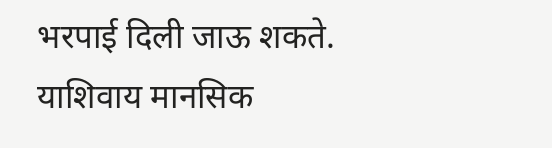भरपाई दिली जाऊ शकते.
याशिवाय मानसिक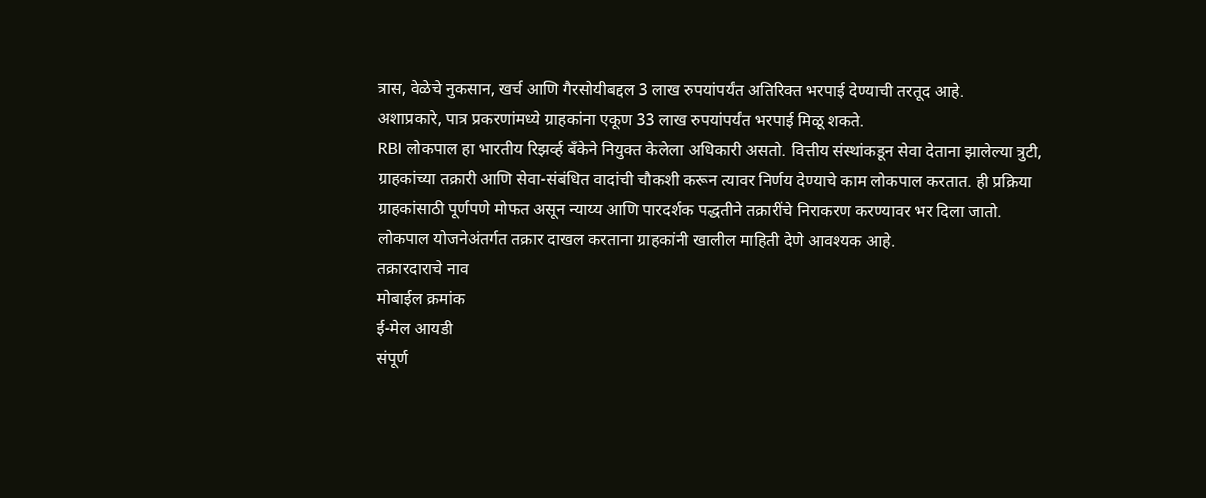त्रास, वेळेचे नुकसान, खर्च आणि गैरसोयीबद्दल 3 लाख रुपयांपर्यंत अतिरिक्त भरपाई देण्याची तरतूद आहे.
अशाप्रकारे, पात्र प्रकरणांमध्ये ग्राहकांना एकूण 33 लाख रुपयांपर्यंत भरपाई मिळू शकते.
RBI लोकपाल हा भारतीय रिझर्व्ह बँकेने नियुक्त केलेला अधिकारी असतो. वित्तीय संस्थांकडून सेवा देताना झालेल्या त्रुटी, ग्राहकांच्या तक्रारी आणि सेवा-संबंधित वादांची चौकशी करून त्यावर निर्णय देण्याचे काम लोकपाल करतात. ही प्रक्रिया ग्राहकांसाठी पूर्णपणे मोफत असून न्याय्य आणि पारदर्शक पद्धतीने तक्रारींचे निराकरण करण्यावर भर दिला जातो.
लोकपाल योजनेअंतर्गत तक्रार दाखल करताना ग्राहकांनी खालील माहिती देणे आवश्यक आहे.
तक्रारदाराचे नाव
मोबाईल क्रमांक
ई-मेल आयडी
संपूर्ण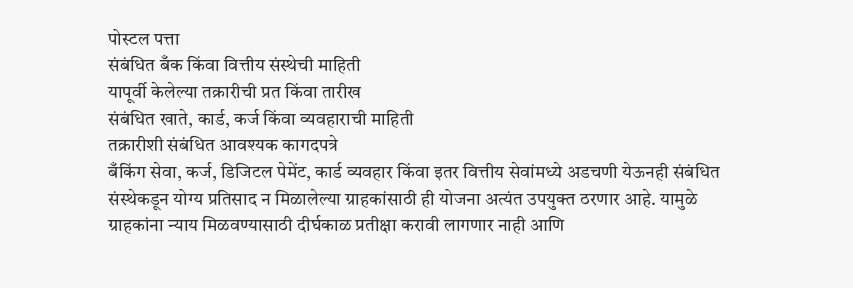पोस्टल पत्ता
संबंधित बँक किंवा वित्तीय संस्थेची माहिती
यापूर्वी केलेल्या तक्रारीची प्रत किंवा तारीख
संबंधित खाते, कार्ड, कर्ज किंवा व्यवहाराची माहिती
तक्रारीशी संबंधित आवश्यक कागदपत्रे
बँकिंग सेवा, कर्ज, डिजिटल पेमेंट, कार्ड व्यवहार किंवा इतर वित्तीय सेवांमध्ये अडचणी येऊनही संबंधित संस्थेकडून योग्य प्रतिसाद न मिळालेल्या ग्राहकांसाठी ही योजना अत्यंत उपयुक्त ठरणार आहे. यामुळे ग्राहकांना न्याय मिळवण्यासाठी दीर्घकाळ प्रतीक्षा करावी लागणार नाही आणि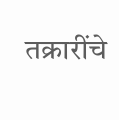तक्रारींचे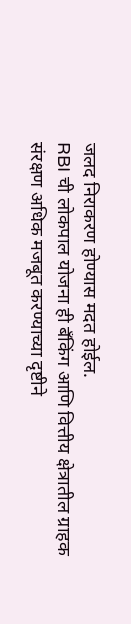जलद निराकरण होण्यास मदत होईल.
RBI ची लोकपाल योजना ही बँकिंग आणि वित्तीय क्षेत्रातील ग्राहक संरक्षण अधिक मजबूत करण्याच्या दृष्टीने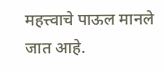महत्त्वाचे पाऊल मानले जात आहे.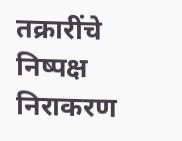तक्रारींचे निष्पक्ष निराकरण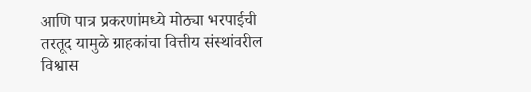आणि पात्र प्रकरणांमध्ये मोठ्या भरपाईची तरतूद यामुळे ग्राहकांचा वित्तीय संस्थांवरील विश्वास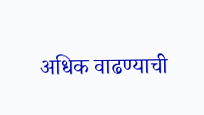अधिक वाढण्याची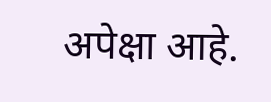अपेक्षा आहे.